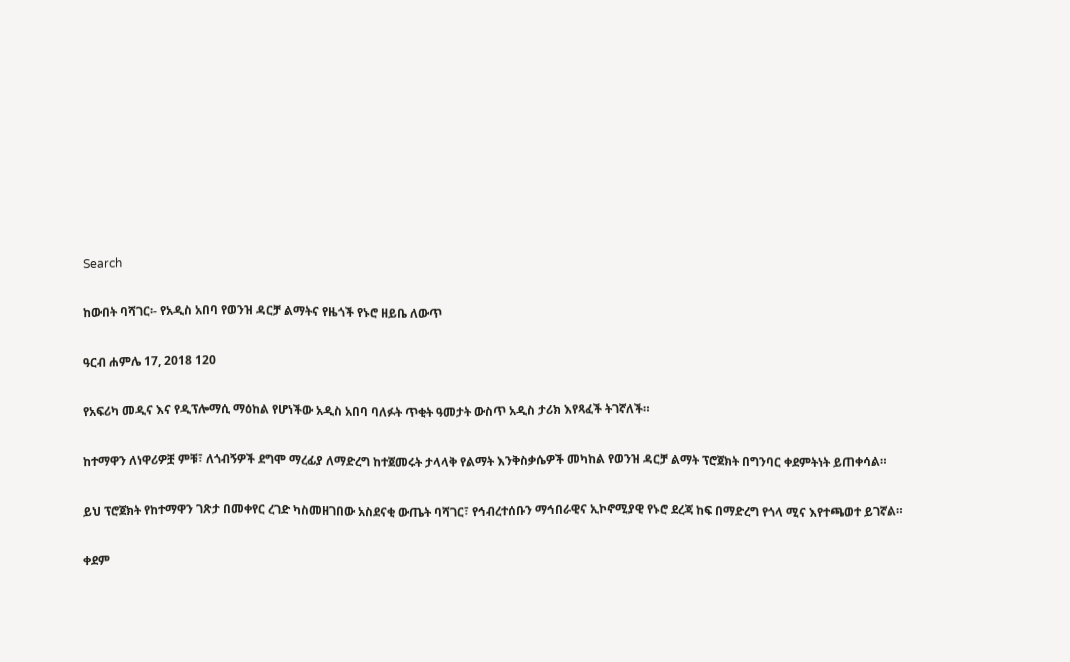Search

ከውበት ባሻገር፡- የአዲስ አበባ የወንዝ ዳርቻ ልማትና የዜጎች የኑሮ ዘይቤ ለውጥ

ዓርብ ሐምሌ 17, 2018 120

የአፍሪካ መዲና እና የዲፕሎማሲ ማዕከል የሆነችው አዲስ አበባ ባለፉት ጥቂት ዓመታት ውስጥ አዲስ ታሪክ እየጻፈች ትገኛለች።

ከተማዋን ለነዋሪዎቿ ምቹ፣ ለጎብኝዎች ደግሞ ማረፊያ ለማድረግ ከተጀመሩት ታላላቅ የልማት እንቅስቃሴዎች መካከል የወንዝ ዳርቻ ልማት ፕሮጀክት በግንባር ቀደምትነት ይጠቀሳል።

ይህ ፕሮጀክት የከተማዋን ገጽታ በመቀየር ረገድ ካስመዘገበው አስደናቂ ውጤት ባሻገር፣ የኅብረተሰቡን ማኅበራዊና ኢኮኖሚያዊ የኑሮ ደረጃ ከፍ በማድረግ የጎላ ሚና እየተጫወተ ይገኛል።

ቀደም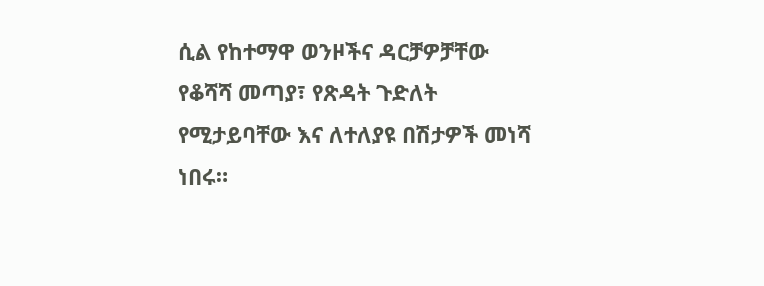ሲል የከተማዋ ወንዞችና ዳርቻዎቻቸው የቆሻሻ መጣያ፣ የጽዳት ጉድለት የሚታይባቸው እና ለተለያዩ በሽታዎች መነሻ ነበሩ።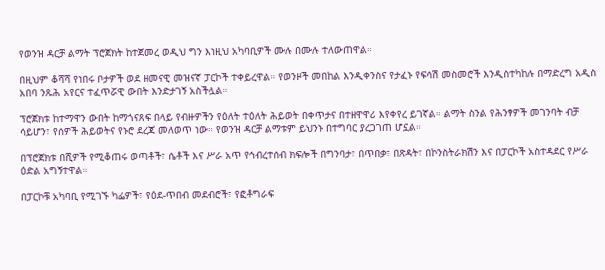የወንዝ ዳርቻ ልማት ፕሮጀክት ከተጀመረ ወዲህ ግን እነዚህ አካባቢዎች ሙሉ በሙሉ ተለውጠዋል።

በዚህም ቆሻሻ የነበሩ ቦታዎች ወደ ዘመናዊ መዝናኛ ፓርኮች ተቀይረዋል። የወንዞች መበከል እንዲቀንስና የታፈኑ የፍሳሽ መስመሮች እንዲስተካከሉ በማድረግ አዲስ አበባ ንጹሕ አየርና ተፈጥሯዊ ውበት እንድታገኝ አስችሏል።

ፕሮጀክቱ ከተማዋን ውበት ከማጎናጸፍ በላይ የብዙዎችን የዕለት ተዕለት ሕይወት በቀጥታና በተዘዋዋሪ እየቀየረ ይገኛል። ልማት ስንል የሕንፃዎች መገንባት ብቻ ሳይሆን፣ የሰዎች ሕይወትና የኑሮ ደረጃ መለወጥ ነው። የወንዝ ዳርቻ ልማቱም ይህንኑ በተግባር ያረጋገጠ ሆኗል።

በፕሮጀክቱ በሺዎች የሚቆጠሩ ወጣቶች፣ ሴቶች እና ሥራ አጥ የኅብረተሰብ ክፍሎች በግንባታ፣ በጥበቃ፣ በጽዳት፣ በኮንስትራክሽን እና በፓርኮች አስተዳደር የሥራ ዕድል አግኝተዋል።

በፓርኮቹ አካባቢ የሚገኙ ካፌዎች፣ የዕደ-ጥበብ መደብሮች፣ የፎቶግራፍ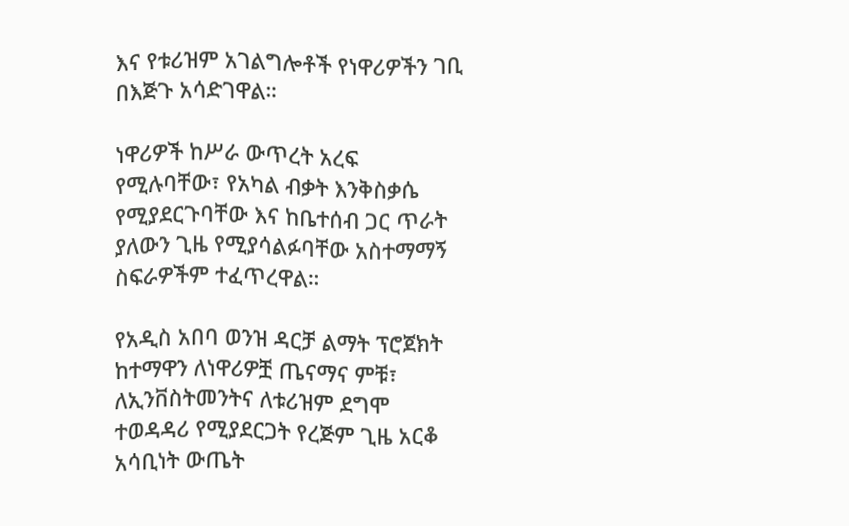እና የቱሪዝም አገልግሎቶች የነዋሪዎችን ገቢ በእጅጉ አሳድገዋል።

ነዋሪዎች ከሥራ ውጥረት አረፍ የሚሉባቸው፣ የአካል ብቃት እንቅስቃሴ የሚያደርጉባቸው እና ከቤተሰብ ጋር ጥራት ያለውን ጊዜ የሚያሳልፉባቸው አስተማማኝ ስፍራዎችም ተፈጥረዋል።

የአዲስ አበባ ወንዝ ዳርቻ ልማት ፕሮጀክት ከተማዋን ለነዋሪዎቿ ጤናማና ምቹ፣ ለኢንቨስትመንትና ለቱሪዝም ደግሞ ተወዳዳሪ የሚያደርጋት የረጅም ጊዜ አርቆ አሳቢነት ውጤት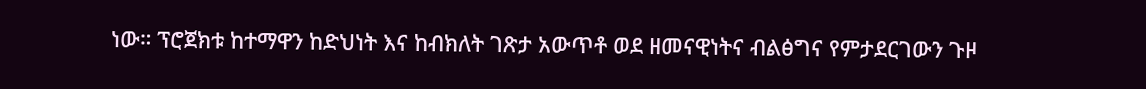ነው። ፕሮጀክቱ ከተማዋን ከድህነት እና ከብክለት ገጽታ አውጥቶ ወደ ዘመናዊነትና ብልፅግና የምታደርገውን ጉዞ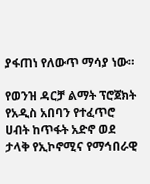ያፋጠነ የለውጥ ማሳያ ነው።

የወንዝ ዳርቻ ልማት ፕሮጀክት የአዲስ አበባን የተፈጥሮ ሀብት ከጥፋት አድኖ ወደ ታላቅ የኢኮኖሚና የማኅበራዊ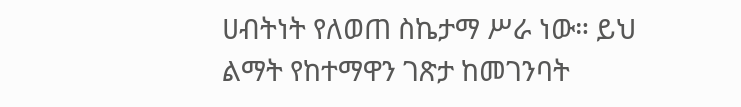ሀብትነት የለወጠ ስኬታማ ሥራ ነው። ይህ ልማት የከተማዋን ገጽታ ከመገንባት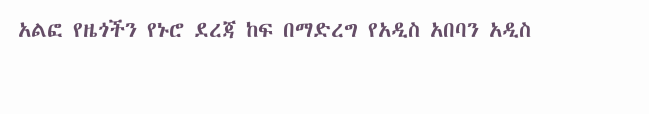አልፎ የዜጎችን የኑሮ ደረጃ ከፍ በማድረግ የአዲስ አበባን አዲስ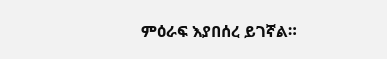ምዕራፍ እያበሰረ ይገኛል።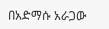በአድማሱ አራጋው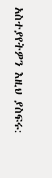አስተያየትዎን እዚህ ያስፍሩ: